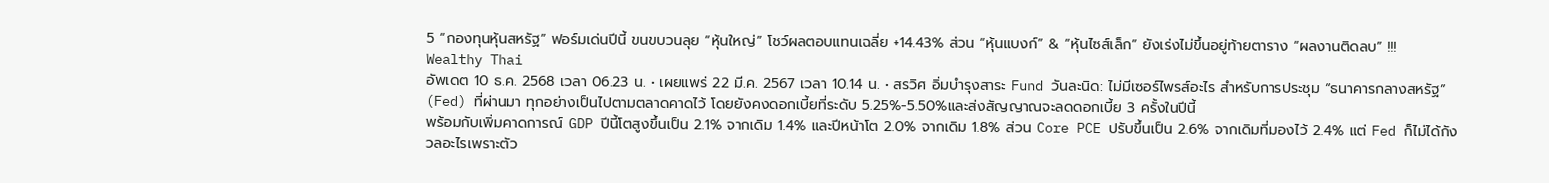5 “กองทุนหุ้นสหรัฐ” ฟอร์มเด่นปีนี้ ขนขบวนลุย “หุ้นใหญ่” โชว์ผลตอบแทนเฉลี่ย +14.43% ส่วน “หุ้นแบงก์” & “หุ้นไซส์เล็ก” ยังเร่งไม่ขึ้นอยู่ท้ายตาราง “ผลงานติดลบ” !!!
Wealthy Thai
อัพเดต 10 ธ.ค. 2568 เวลา 06.23 น. • เผยแพร่ 22 มี.ค. 2567 เวลา 10.14 น. • สรวิศ อิ่มบำรุงสาระ Fund วันละนิด: ไม่มีเซอร์ไพรส์อะไร สำหรับการประชุม “ธนาคารกลางสหรัฐ” (Fed) ที่ผ่านมา ทุกอย่างเป็นไปตามตลาดคาดไว้ โดยยังคงดอกเบี้ยที่ระดับ 5.25%-5.50%และส่งสัญญาณจะลดดอกเบี้ย 3 ครั้งในปีนี้
พร้อมกับเพิ่มคาดการณ์ GDP ปีนี้โตสูงขึ้นเป็น 2.1% จากเดิม 1.4% และปีหน้าโต 2.0% จากเดิม 1.8% ส่วน Core PCE ปรับขึ้นเป็น 2.6% จากเดิมที่มองไว้ 2.4% แต่ Fed ก็ไม่ได้กังวลอะไรเพราะตัว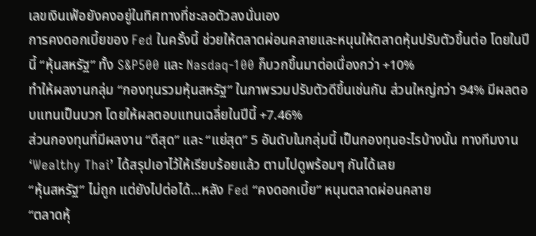เลขเงินเฟ้อยังคงอยู่ในทิศทางที่ชะลอตัวลงนั่นเอง
การคงดอกเบี้ยของ Fed ในครั้งนี้ ช่วยให้ตลาดผ่อนคลายและหนุนให้ตลาดหุ้นปรับตัวขึ้นต่อ โดยในปีนี้ “หุ้นสหรัฐ” ทั้ง S&P500 และ Nasdaq-100 ก็บวกขึ้นมาต่อเนื่องกว่า +10%
ทำให้ผลงานกลุ่ม “กองทุนรวมหุ้นสหรัฐ” ในภาพรวมปรับตัวดีขึ้นเช่นกัน ส่วนใหญ่กว่า 94% มีผลตอบแทนเป็นบวก โดยให้ผลตอบแทนเฉลี่ยในปีนี้ +7.46%
ส่วนกองทุนที่มีผลงาน “ดีสุด” และ “แย่สุด” 5 อันดับในกลุ่มนี้ เป็นกองทุนอะไรบ้างนั้น ทางทีมงาน ‘Wealthy Thai’ ได้สรุปเอาไว้ให้เรียบร้อยแล้ว ตามไปดูพร้อมๆ กันได้เลย
“หุ้นสหรัฐ” ไม่ถูก แต่ยังไปต่อได้…หลัง Fed “คงดอกเบี้ย” หนุนตลาดผ่อนคลาย
“ตลาดหุ้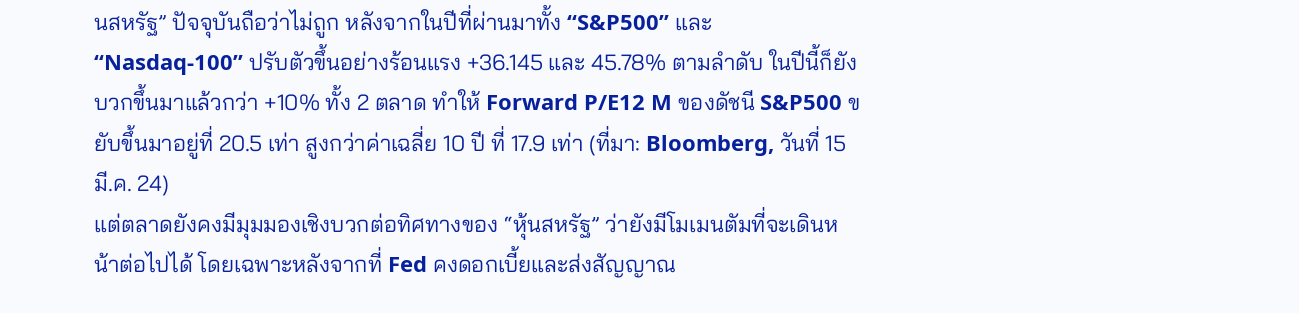นสหรัฐ” ปัจจุบันถือว่าไม่ถูก หลังจากในปีที่ผ่านมาทั้ง “S&P500” และ “Nasdaq-100” ปรับตัวขึ้นอย่างร้อนแรง +36.145 และ 45.78% ตามลำดับ ในปีนี้ก็ยังบวกขึ้นมาแล้วกว่า +10% ทั้ง 2 ตลาด ทำให้ Forward P/E12 M ของดัชนี S&P500 ขยับขึ้นมาอยู่ที่ 20.5 เท่า สูงกว่าค่าเฉลี่ย 10 ปี ที่ 17.9 เท่า (ที่มา: Bloomberg, วันที่ 15 มี.ค. 24)
แต่ตลาดยังคงมีมุมมองเชิงบวกต่อทิศทางของ “หุ้นสหรัฐ” ว่ายังมีโมเมนตัมที่จะเดินหน้าต่อไปได้ โดยเฉพาะหลังจากที่ Fed คงดอกเบี้ยและส่งสัญญาณ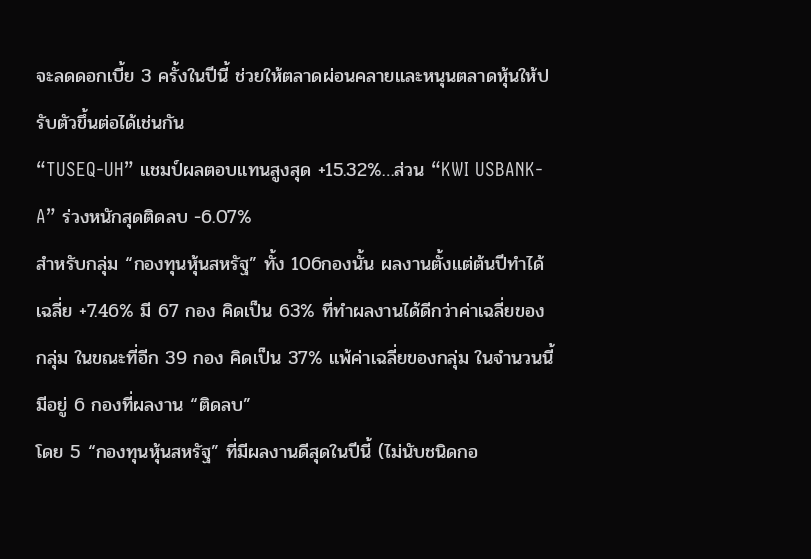จะลดดอกเบี้ย 3 ครั้งในปีนี้ ช่วยให้ตลาดผ่อนคลายและหนุนตลาดหุ้นให้ปรับตัวขึ้นต่อได้เช่นกัน
“TUSEQ-UH” แชมป์ผลตอบแทนสูงสุด +15.32%…ส่วน “KWI USBANK-A” ร่วงหนักสุดติดลบ -6.07%
สำหรับกลุ่ม “กองทุนหุ้นสหรัฐ” ทั้ง 106กองนั้น ผลงานตั้งแต่ต้นปีทำได้เฉลี่ย +7.46% มี 67 กอง คิดเป็น 63% ที่ทำผลงานได้ดีกว่าค่าเฉลี่ยของกลุ่ม ในขณะที่อีก 39 กอง คิดเป็น 37% แพ้ค่าเฉลี่ยของกลุ่ม ในจำนวนนี้มีอยู่ 6 กองที่ผลงาน “ติดลบ”
โดย 5 “กองทุนหุ้นสหรัฐ” ที่มีผลงานดีสุดในปีนี้ (ไม่นับชนิดกอ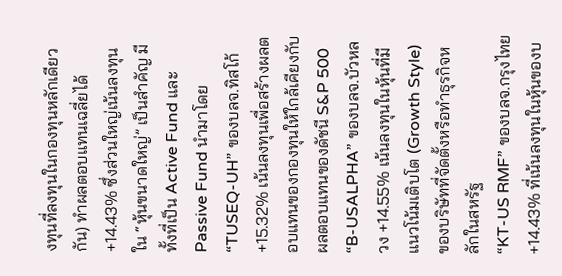งทุนที่ลงทุนในกองทุนหลักเดียวกัน) ทำผลตอบแทนเฉลี่ยได้ +14.43% ซึ่งส่วนใหญ่เน้นลงทุนใน “หุ้นขนาดใหญ่” เป็นสำคัญ มีทั้งที่เป็น Active Fund และ Passive Fund นำมาโดย
“TUSEQ-UH” ของบลจ.ทิสโก้ +15.32% เน้นลงทุนเพื่อสร้างผลตอบแทนของกองทุนให้ใกล้เคียงกับผลตอบแทนของดัชนี S&P 500
“B-USALPHA” ของบลจ.บัวหลวง +14.55% เน้นลงทุนในหุ้นที่มีแนวโน้มเติบโต (Growth Style) ของบริษัทที่จัดตั้งหรือทำธุรกิจหลักในสหรัฐ
“KT-US RMF” ของบลจ.กรุงไทย +14.43% ที่เน้นลงทุนในหุ้นของบ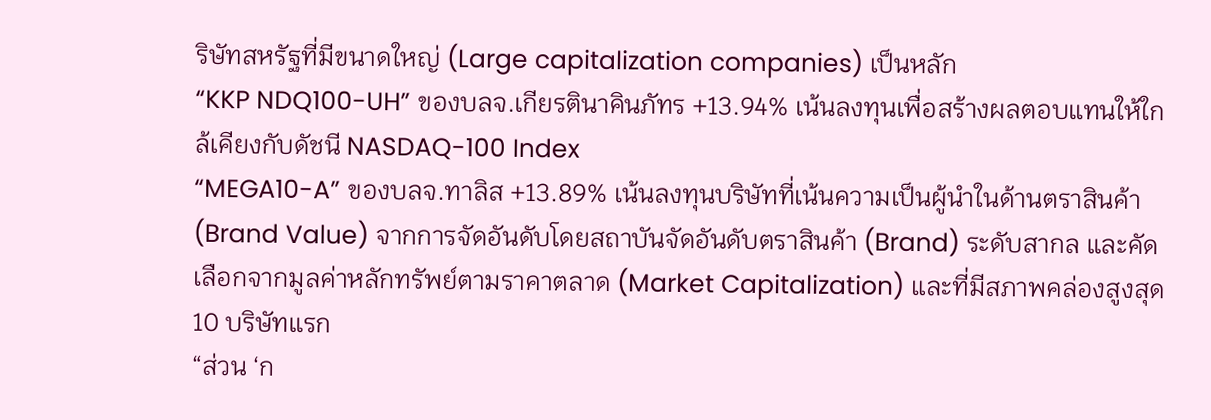ริษัทสหรัฐที่มีขนาดใหญ่ (Large capitalization companies) เป็นหลัก
“KKP NDQ100-UH” ของบลจ.เกียรตินาคินภัทร +13.94% เน้นลงทุนเพื่อสร้างผลตอบแทนให้ใกล้เคียงกับดัชนี NASDAQ-100 Index
“MEGA10-A” ของบลจ.ทาลิส +13.89% เน้นลงทุนบริษัทที่เน้นความเป็นผู้นำในด้านตราสินค้า (Brand Value) จากการจัดอันดับโดยสถาบันจัดอันดับตราสินค้า (Brand) ระดับสากล และคัดเลือกจากมูลค่าหลักทรัพย์ตามราคาตลาด (Market Capitalization) และที่มีสภาพคล่องสูงสุด 10 บริษัทแรก
“ส่วน ‘ก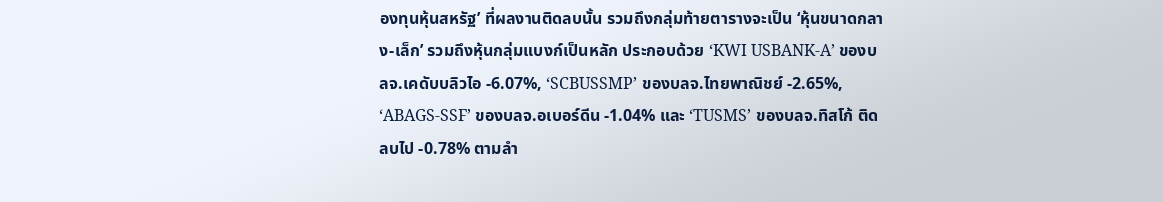องทุนหุ้นสหรัฐ’ ที่ผลงานติดลบนั้น รวมถึงกลุ่มท้ายตารางจะเป็น ‘หุ้นขนาดกลาง-เล็ก’ รวมถึงหุ้นกลุ่มแบงก์เป็นหลัก ประกอบด้วย ‘KWI USBANK-A’ ของบลจ.เคดับบลิวไอ -6.07%, ‘SCBUSSMP’ ของบลจ.ไทยพาณิชย์ -2.65%, ‘ABAGS-SSF’ ของบลจ.อเบอร์ดีน -1.04% และ ‘TUSMS’ ของบลจ.ทิสโก้ ติดลบไป -0.78% ตามลำ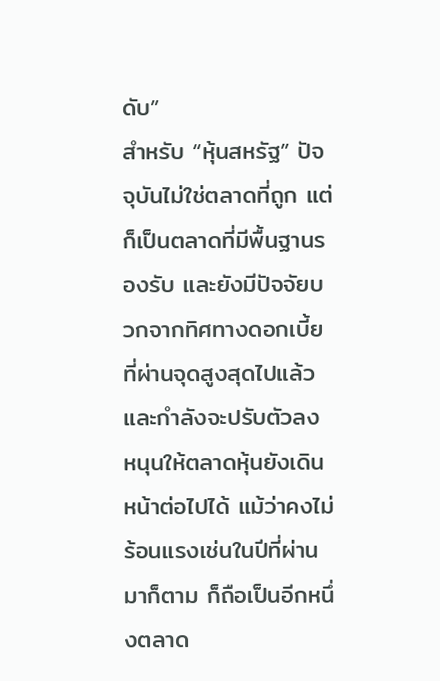ดับ”
สำหรับ “หุ้นสหรัฐ” ปัจจุบันไม่ใช่ตลาดที่ถูก แต่ก็เป็นตลาดที่มีพื้นฐานรองรับ และยังมีปัจจัยบวกจากทิศทางดอกเบี้ยที่ผ่านจุดสูงสุดไปแล้วและกำลังจะปรับตัวลง หนุนให้ตลาดหุ้นยังเดินหน้าต่อไปได้ แม้ว่าคงไม่ร้อนแรงเช่นในปีที่ผ่านมาก็ตาม ก็ถือเป็นอีกหนึ่งตลาด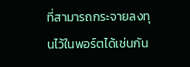ที่สามารถกระจายลงทุนไว้ในพอร์ตได้เช่นกัน